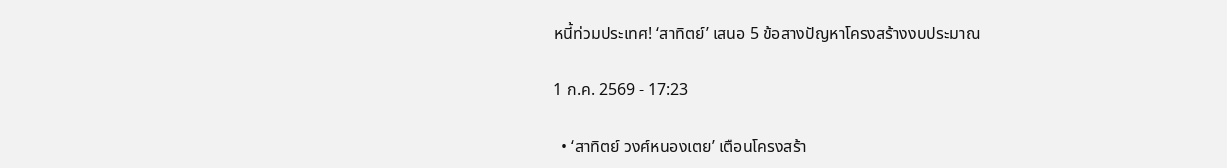หนี้ท่วมประเทศ! ‘สาทิตย์’ เสนอ 5 ข้อสางปัญหาโครงสร้างงบประมาณ

1 ก.ค. 2569 - 17:23

  • ‘สาทิตย์ วงศ์หนองเตย’ เตือนโครงสร้า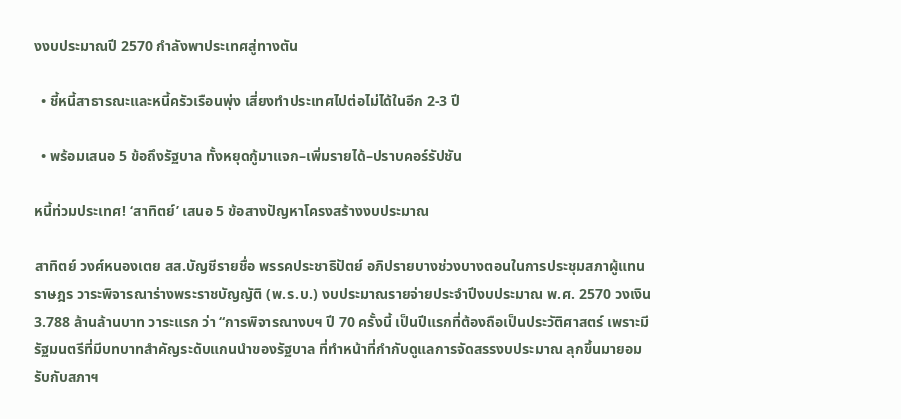งงบประมาณปี 2570 กำลังพาประเทศสู่ทางตัน

  • ชี้หนี้สาธารณะและหนี้ครัวเรือนพุ่ง เสี่ยงทำประเทศไปต่อไม่ได้ในอีก 2-3 ปี

  • พร้อมเสนอ 5 ข้อถึงรัฐบาล ทั้งหยุดกู้มาแจก–เพิ่มรายได้–ปราบคอร์รัปชัน

หนี้ท่วมประเทศ! ‘สาทิตย์’ เสนอ 5 ข้อสางปัญหาโครงสร้างงบประมาณ

สาทิตย์ วงศ์หนองเตย สส.บัญชีรายชื่อ พรรคประชาธิปัตย์ อภิปรายบางช่วงบางตอนในการประชุมสภาผู้แทนราษฎร วาระพิจารณาร่างพระราชบัญญัติ (พ.ร.บ.) งบประมาณรายจ่ายประจำปีงบประมาณ พ.ศ. 2570 วงเงิน 3.788 ล้านล้านบาท วาระแรก ว่า “การพิจารณางบฯ ปี 70 ครั้งนี้ เป็นปีแรกที่ต้องถือเป็นประวัติศาสตร์ เพราะมีรัฐมนตรีที่มีบทบาทสำคัญระดับแกนนำของรัฐบาล ที่ทำหน้าที่กำกับดูแลการจัดสรรงบประมาณ ลุกขึ้นมายอมรับกับสภาฯ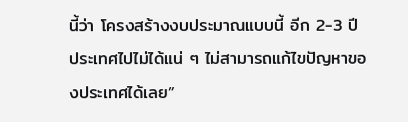นี้ว่า โครงสร้างงบประมาณแบบนี้ อีก 2-3 ปี ประเทศไปไม่ได้แน่ ๆ ไม่สามารถแก้ไขปัญหาของประเทศได้เลย”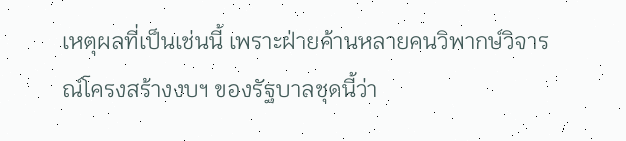เหตุผลที่เป็นเช่นนี้ เพราะฝ่ายค้านหลายคนวิพากษ์วิจารณ์โครงสร้างงบฯ ของรัฐบาลชุดนี้ว่า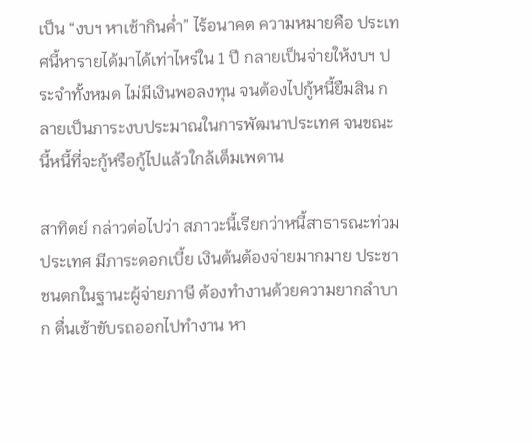เป็น “งบฯ หาเช้ากินค่ำ” ไร้อนาคต ความหมายคือ ประเทศนี้หารายได้มาได้เท่าไหร่ใน 1 ปี กลายเป็นจ่ายให้งบฯ ประจำทั้งหมด ไม่มีเงินพอลงทุน จนต้องไปกู้หนี้ยืมสิน กลายเป็นภาระงบประมาณในการพัฒนาประเทศ จนขณะนี้หนี้ที่จะกู้หรือกู้ไปแล้วใกล้เต็มเพดาน

สาทิตย์ กล่าวต่อไปว่า สภาวะนี้เรียกว่าหนี้สาธารณะท่วมประเทศ มีภาระดอกเบี้ย เงินต้นต้องจ่ายมากมาย ประชาชนตกในฐานะผู้จ่ายภาษี ต้องทำงานด้วยความยากลำบาก ตื่นเช้าขับรถออกไปทำงาน หา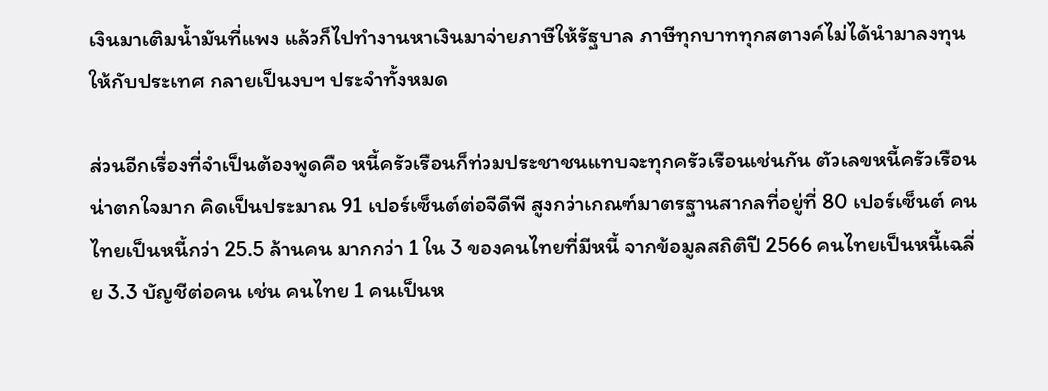เงินมาเติมน้ำมันที่แพง แล้วก็ไปทำงานหาเงินมาจ่ายภาษีให้รัฐบาล ภาษีทุกบาททุกสตางค์ไม่ได้นำมาลงทุนให้กับประเทศ กลายเป็นงบฯ ประจำทั้งหมด

ส่วนอีกเรื่องที่จำเป็นต้องพูดคือ หนี้ครัวเรือนก็ท่วมประชาชนแทบจะทุกครัวเรือนเช่นกัน ตัวเลขหนี้ครัวเรือนน่าตกใจมาก คิดเป็นประมาณ 91 เปอร์เซ็นต์ต่อจีดีพี สูงกว่าเกณฑ์มาตรฐานสากลที่อยู่ที่ 80 เปอร์เซ็นต์ คนไทยเป็นหนี้กว่า 25.5 ล้านคน มากกว่า 1 ใน 3 ของคนไทยที่มีหนี้ จากข้อมูลสถิติปี 2566 คนไทยเป็นหนี้เฉลี่ย 3.3 บัญชีต่อคน เช่น คนไทย 1 คนเป็นห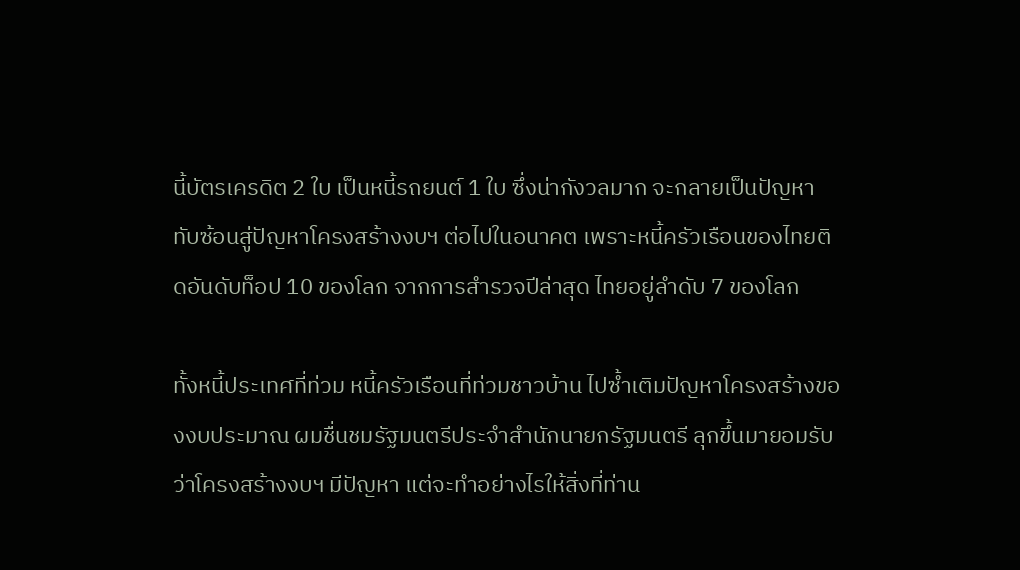นี้บัตรเครดิต 2 ใบ เป็นหนี้รถยนต์ 1 ใบ ซึ่งน่ากังวลมาก จะกลายเป็นปัญหาทับซ้อนสู่ปัญหาโครงสร้างงบฯ ต่อไปในอนาคต เพราะหนี้ครัวเรือนของไทยติดอันดับท็อป 10 ของโลก จากการสำรวจปีล่าสุด ไทยอยู่ลำดับ 7 ของโลก

ทั้งหนี้ประเทศที่ท่วม หนี้ครัวเรือนที่ท่วมชาวบ้าน ไปซ้ำเติมปัญหาโครงสร้างของงบประมาณ ผมชื่นชมรัฐมนตรีประจำสำนักนายกรัฐมนตรี ลุกขึ้นมายอมรับว่าโครงสร้างงบฯ มีปัญหา แต่จะทำอย่างไรให้สิ่งที่ท่าน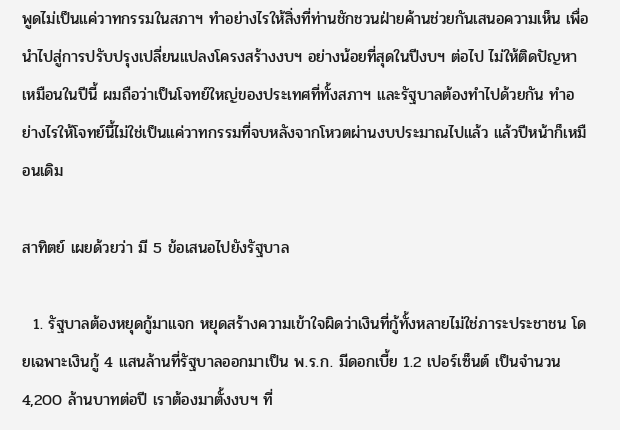พูดไม่เป็นแค่วาทกรรมในสภาฯ ทำอย่างไรให้สิ่งที่ท่านชักชวนฝ่ายค้านช่วยกันเสนอความเห็น เพื่อนำไปสู่การปรับปรุงเปลี่ยนแปลงโครงสร้างงบฯ อย่างน้อยที่สุดในปีงบฯ ต่อไป ไม่ให้ติดปัญหาเหมือนในปีนี้ ผมถือว่าเป็นโจทย์ใหญ่ของประเทศที่ทั้งสภาฯ และรัฐบาลต้องทำไปด้วยกัน ทำอย่างไรให้โจทย์นี้ไม่ใช่เป็นแค่วาทกรรมที่จบหลังจากโหวตผ่านงบประมาณไปแล้ว แล้วปีหน้าก็เหมือนเดิม

สาทิตย์ เผยด้วยว่า มี 5 ข้อเสนอไปยังรัฐบาล

  1. รัฐบาลต้องหยุดกู้มาแจก หยุดสร้างความเข้าใจผิดว่าเงินที่กู้ทั้งหลายไม่ใช่ภาระประชาชน โดยเฉพาะเงินกู้ 4 แสนล้านที่รัฐบาลออกมาเป็น พ.ร.ก. มีดอกเบี้ย 1.2 เปอร์เซ็นต์ เป็นจำนวน 4,200 ล้านบาทต่อปี เราต้องมาตั้งงบฯ ที่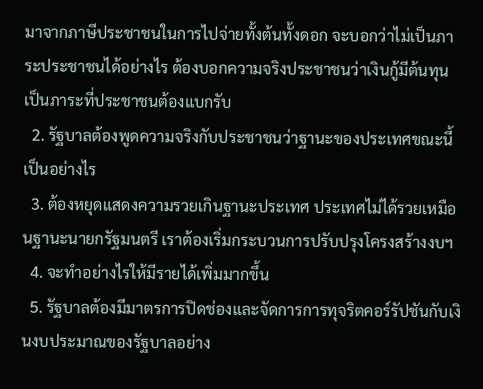มาจากภาษีประชาชนในการไปจ่ายทั้งต้นทั้งดอก จะบอกว่าไม่เป็นภาระประชาชนได้อย่างไร ต้องบอกความจริงประชาชนว่าเงินกู้มีต้นทุน เป็นภาระที่ประชาชนต้องแบกรับ
  2. รัฐบาลต้องพูดความจริงกับประชาชนว่าฐานะของประเทศขณะนี้เป็นอย่างไร
  3. ต้องหยุดแสดงความรวยเกินฐานะประเทศ ประเทศไม่ได้รวยเหมือนฐานะนายกรัฐมนตรี เราต้องเริ่มกระบวนการปรับปรุงโครงสร้างงบฯ
  4. จะทำอย่างไรให้มีรายได้เพิ่มมากขึ้น
  5. รัฐบาลต้องมีมาตรการปิดช่องและจัดการการทุจริตคอร์รัปชันกับเงินงบประมาณของรัฐบาลอย่าง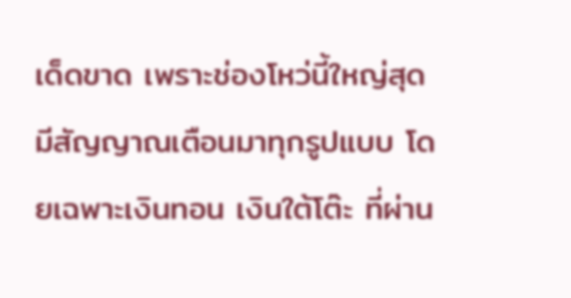เด็ดขาด เพราะช่องโหว่นี้ใหญ่สุด มีสัญญาณเตือนมาทุกรูปแบบ โดยเฉพาะเงินทอน เงินใต้โต๊ะ ที่ผ่าน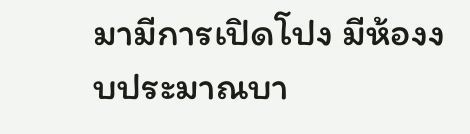มามีการเปิดโปง มีห้องงบประมาณบา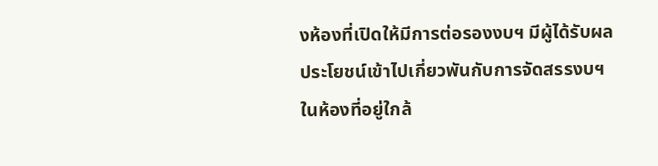งห้องที่เปิดให้มีการต่อรองงบฯ มีผู้ได้รับผลประโยชน์เข้าไปเกี่ยวพันกับการจัดสรรงบฯ ในห้องที่อยู่ใกล้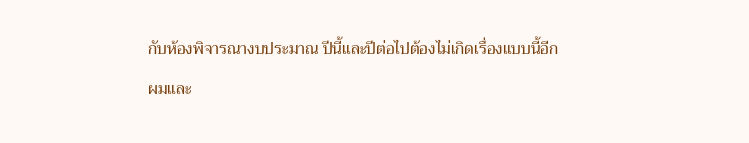กับห้องพิจารณางบประมาณ ปีนี้และปีต่อไปต้องไม่เกิดเรื่องแบบนี้อีก

ผมและ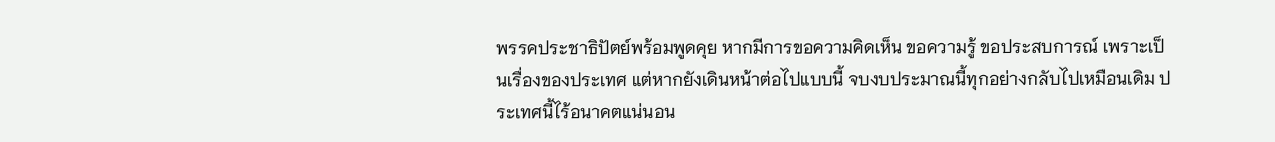พรรคประชาธิปัตย์พร้อมพูดคุย หากมีการขอความคิดเห็น ขอความรู้ ขอประสบการณ์ เพราะเป็นเรื่องของประเทศ แต่หากยังเดินหน้าต่อไปแบบนี้ จบงบประมาณนี้ทุกอย่างกลับไปเหมือนเดิม ประเทศนี้ไร้อนาคตแน่นอน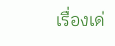เรื่องเด่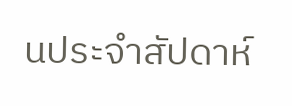นประจำสัปดาห์